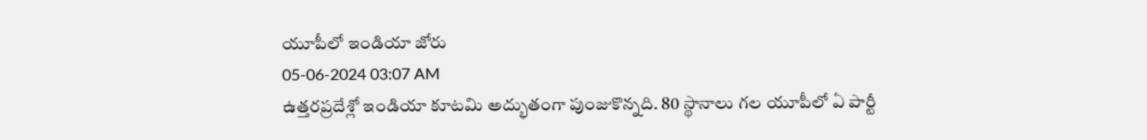యూపీలో ఇండియా జోరు
05-06-2024 03:07 AM
ఉత్తరప్రదేశ్లో ఇండియా కూటమి అద్భుతంగా పుంజుకొన్నది. 80 స్థానాలు గల యూపీలో ఏ పార్టీ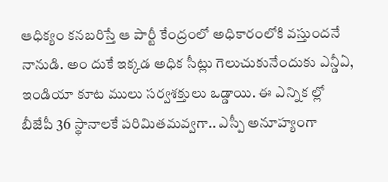ఆధిక్యం కనబరిస్తే ఆ పార్టీ కేంద్రంలో అధికారంలోకి వస్తుందనే నానుడి. అం దుకే ఇక్కడ అధిక సీట్లు గెలుచుకునేందుకు ఎన్డీఏ, ఇండియా కూట ములు సర్వశక్తులు ఒడ్డాయి. ఈ ఎన్నిక ల్లో బీజేపీ 36 స్థానాలకే పరిమితమవ్వగా.. ఎస్పీ అనూహ్యంగా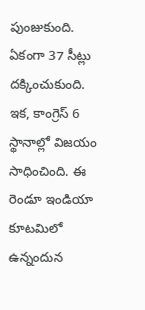పుంజుకుంది. ఏకంగా 37 సీట్లు దక్కించుకుంది. ఇక, కాంగ్రెస్ 6 స్థానాల్లో విజయం సాధించింది. ఈ రెండూ ఇండియా కూటమిలో ఉన్నందున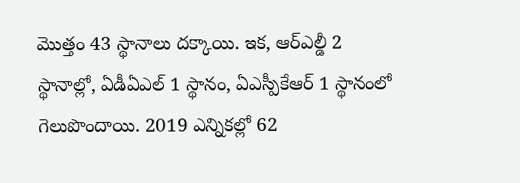మొత్తం 43 స్థానాలు దక్కాయి. ఇక, ఆర్ఎల్డీ 2 స్థానాల్లో, ఏడీఏఎల్ 1 స్థానం, ఏఎస్పీకేఆర్ 1 స్థానంలో గెలుపొందాయి. 2019 ఎన్నికల్లో 62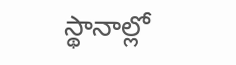స్థానాల్లో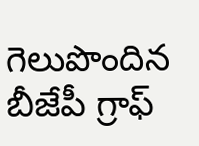గెలుపొందిన బీజేపీ గ్రాఫ్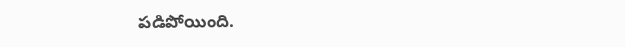పడిపోయింది.